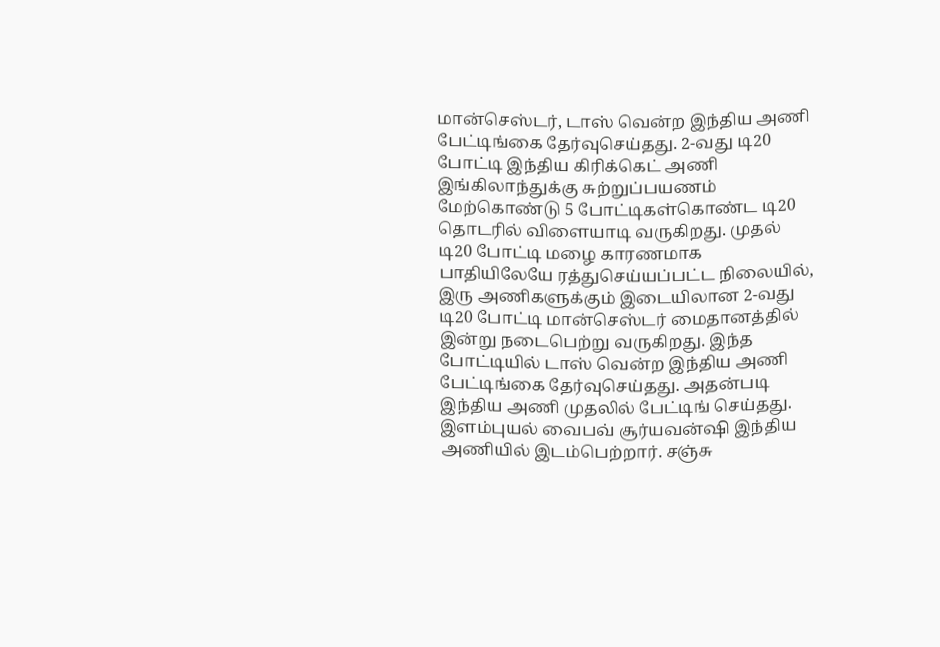மான்செஸ்டர், டாஸ் வென்ற இந்திய அணி பேட்டிங்கை தேர்வுசெய்தது. 2-வது டி20 போட்டி இந்திய கிரிக்கெட் அணி இங்கிலாந்துக்கு சுற்றுப்பயணம் மேற்கொண்டு 5 போட்டிகள்கொண்ட டி20 தொடரில் விளையாடி வருகிறது. முதல் டி20 போட்டி மழை காரணமாக பாதியிலேயே ரத்துசெய்யப்பட்ட நிலையில், இரு அணிகளுக்கும் இடையிலான 2-வது டி20 போட்டி மான்செஸ்டர் மைதானத்தில் இன்று நடைபெற்று வருகிறது. இந்த போட்டியில் டாஸ் வென்ற இந்திய அணி பேட்டிங்கை தேர்வுசெய்தது. அதன்படி இந்திய அணி முதலில் பேட்டிங் செய்தது. இளம்புயல் வைபவ் சூர்யவன்ஷி இந்திய அணியில் இடம்பெற்றார். சஞ்சு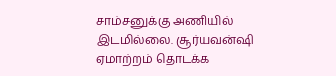சாம்சனுக்கு அணியில் இடமில்லை. சூர்யவன்ஷி ஏமாற்றம் தொடக்க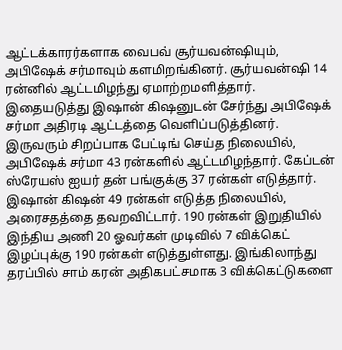ஆட்டக்காரர்களாக வைபவ் சூர்யவன்ஷியும், அபிஷேக் சர்மாவும் களமிறங்கினர். சூர்யவன்ஷி 14 ரன்னில் ஆட்டமிழந்து ஏமாற்றமளித்தார். இதையடுத்து இஷான் கிஷனுடன் சேர்ந்து அபிஷேக் சர்மா அதிரடி ஆட்டத்தை வெளிப்படுத்தினர். இருவரும் சிறப்பாக பேட்டிங் செய்த நிலையில், அபிஷேக் சர்மா 43 ரன்களில் ஆட்டமிழந்தார். கேப்டன் ஸ்ரேயஸ் ஐயர் தன் பங்குக்கு 37 ரன்கள் எடுத்தார். இஷான் கிஷன் 49 ரன்கள் எடுத்த நிலையில், அரைசதத்தை தவறவிட்டார். 190 ரன்கள் இறுதியில் இந்திய அணி 20 ஓவர்கள் முடிவில் 7 விக்கெட் இழப்புக்கு 190 ரன்கள் எடுத்துள்ளது. இங்கிலாந்து தரப்பில் சாம் கரன் அதிகபட்சமாக 3 விக்கெட்டுகளை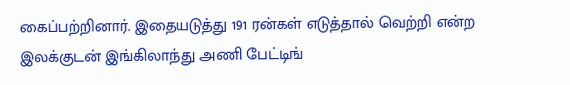கைப்பற்றினார். இதையடுத்து 191 ரன்கள் எடுத்தால் வெற்றி என்ற இலக்குடன் இங்கிலாந்து அணி பேட்டிங்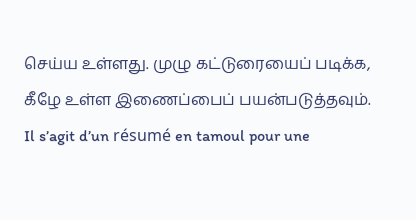செய்ய உள்ளது. முழு கட்டுரையைப் படிக்க, கீழே உள்ள இணைப்பைப் பயன்படுத்தவும்.
Il s’agit d’un résumé en tamoul pour une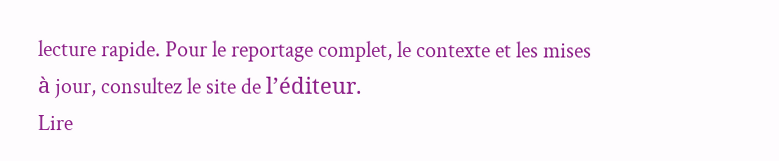lecture rapide. Pour le reportage complet, le contexte et les mises à jour, consultez le site de l’éditeur.
Lire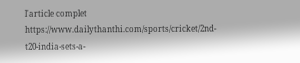l'article complet
https://www.dailythanthi.com/sports/cricket/2nd-t20-india-sets-a-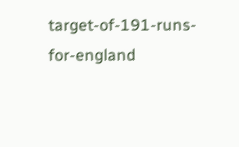target-of-191-runs-for-england